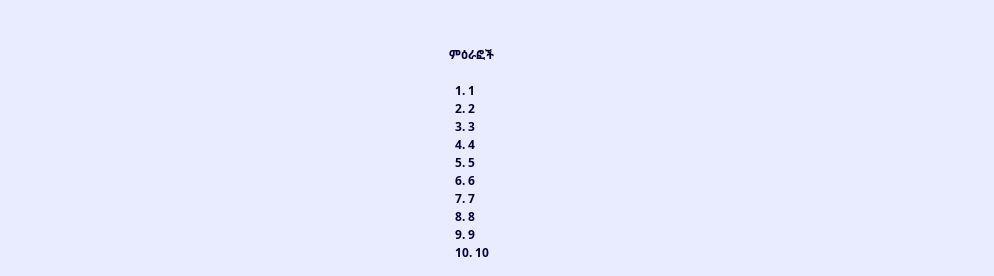ምዕራፎች

  1. 1
  2. 2
  3. 3
  4. 4
  5. 5
  6. 6
  7. 7
  8. 8
  9. 9
  10. 10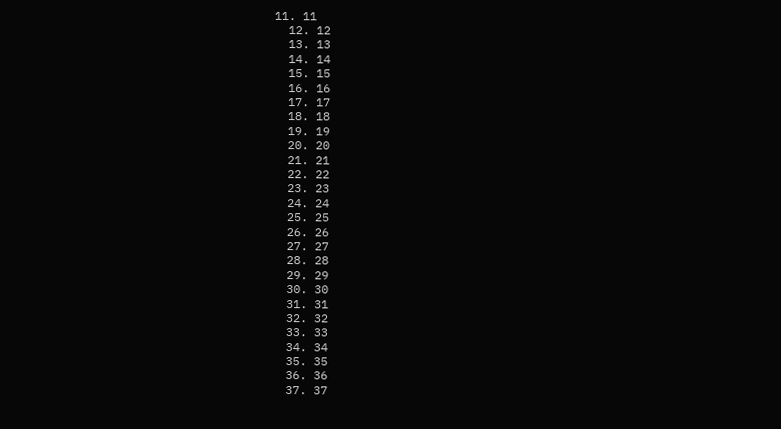11. 11
  12. 12
  13. 13
  14. 14
  15. 15
  16. 16
  17. 17
  18. 18
  19. 19
  20. 20
  21. 21
  22. 22
  23. 23
  24. 24
  25. 25
  26. 26
  27. 27
  28. 28
  29. 29
  30. 30
  31. 31
  32. 32
  33. 33
  34. 34
  35. 35
  36. 36
  37. 37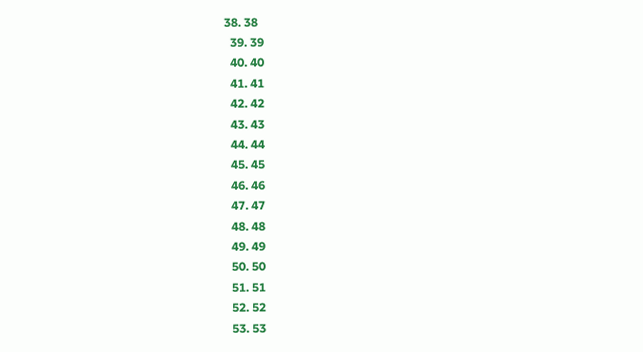38. 38
  39. 39
  40. 40
  41. 41
  42. 42
  43. 43
  44. 44
  45. 45
  46. 46
  47. 47
  48. 48
  49. 49
  50. 50
  51. 51
  52. 52
  53. 53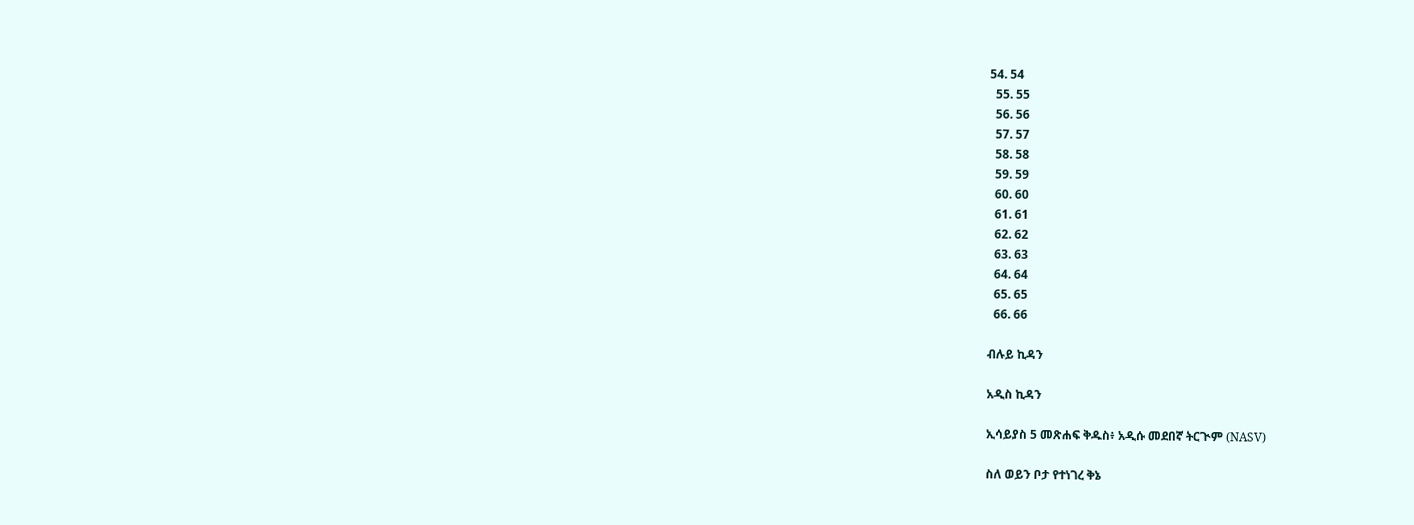54. 54
  55. 55
  56. 56
  57. 57
  58. 58
  59. 59
  60. 60
  61. 61
  62. 62
  63. 63
  64. 64
  65. 65
  66. 66

ብሉይ ኪዳን

አዲስ ኪዳን

ኢሳይያስ 5 መጽሐፍ ቅዱስ፥ አዲሱ መደበኛ ትርጒም (NASV)

ስለ ወይን ቦታ የተነገረ ቅኔ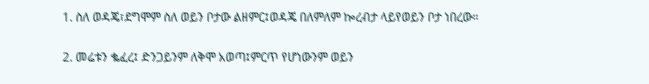1. ስለ ወዳጄ፣ደግሞም ስለ ወይን ቦታው ልዘምር፤ወዳጄ በለምለም ኰረብታ ላይየወይን ቦታ ነበረው።

2. መሬቱን ቈፈረ፤ ድንጋይንም ለቅሞ አወጣ፤ምርጥ የሆነውንም ወይን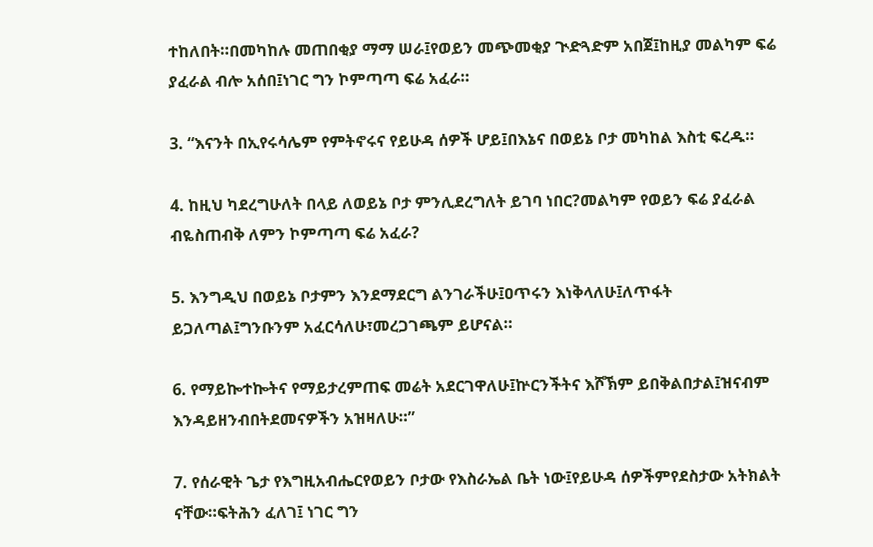ተከለበት።በመካከሉ መጠበቂያ ማማ ሠራ፤የወይን መጭመቂያ ጒድጓድም አበጀ፤ከዚያ መልካም ፍሬ ያፈራል ብሎ አሰበ፤ነገር ግን ኮምጣጣ ፍሬ አፈራ።

3. “እናንት በኢየሩሳሌም የምትኖሩና የይሁዳ ሰዎች ሆይ፤በእኔና በወይኔ ቦታ መካከል እስቲ ፍረዱ።

4. ከዚህ ካደረግሁለት በላይ ለወይኔ ቦታ ምንሊደረግለት ይገባ ነበር?መልካም የወይን ፍሬ ያፈራል ብዬስጠብቅ ለምን ኮምጣጣ ፍሬ አፈራ?

5. እንግዲህ በወይኔ ቦታምን እንደማደርግ ልንገራችሁ፤ዐጥሩን እነቅላለሁ፤ለጥፋት ይጋለጣል፤ግንቡንም አፈርሳለሁ፣መረጋገጫም ይሆናል።

6. የማይኰተኰትና የማይታረምጠፍ መሬት አደርገዋለሁ፤ኵርንችትና እሾኽም ይበቅልበታል፤ዝናብም እንዳይዘንብበትደመናዎችን አዝዛለሁ።”

7. የሰራዊት ጌታ የእግዚአብሔርየወይን ቦታው የእስራኤል ቤት ነው፤የይሁዳ ሰዎችምየደስታው አትክልት ናቸው።ፍትሕን ፈለገ፤ ነገር ግን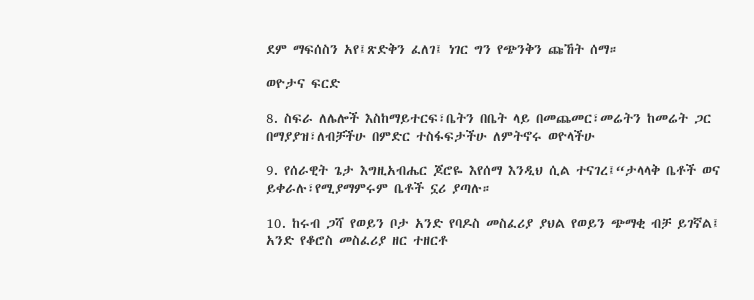ደም ማፍሰስን አየ፤ጽድቅን ፈለገ፤ ነገር ግን የጭንቅን ጩኸት ሰማ።

ወዮታና ፍርድ

8. ስፍራ ለሌሎች እስከማይተርፍ፣ቤትን በቤት ላይ በመጨመር፣መሬትን ከመሬት ጋር በማያያዝ፣ለብቻችሁ በምድር ተስፋፍታችሁ ለምትኖሩ ወዮላችሁ

9. የሰራዊት ጌታ እግዚአብሔር ጆሮዬ እየሰማ እንዲህ ሲል ተናገረ፤“ታላላቅ ቤቶች ወና ይቀራሉ፣የሚያማምሩም ቤቶች ኗሪ ያጣሉ።

10. ከሩብ ጋሻ የወይን ቦታ አንድ የባዶስ መስፈሪያ ያህል የወይን ጭማቂ ብቻ ይገኛል፤ አንድ የቆሮስ መስፈሪያ ዘር ተዘርቶ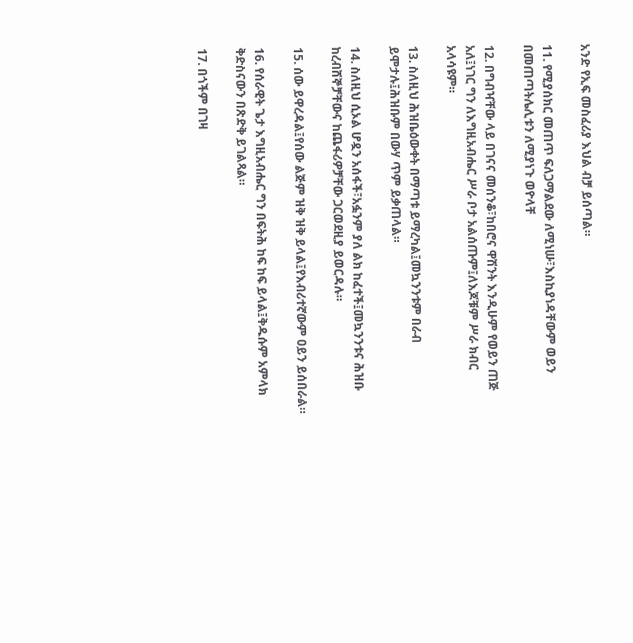አንድ የኢፍ መስፈሪያ እህል ብቻ ይሰጣል።

11. የሚያሰክር መጠጥ ፍለጋማልደው ለሚነሡ፣እስኪያነዳቸውም ወይን በመጠጣትሌሊቱን ለሚያነጉ ወዮላቸ

12. በግብዣቸው ላይ በገናና መሰንቆ፣ከበሮና ዋሽንት እንዲሁም የወይን ጠጅ አለ፤ነገር ግን ለእግዚአብሔር ሥራ ቦታ አልሰጡም፤ለእጆቹም ሥራ ክብር አላሳዩም።

13. ስለዚህ ሕዝቤዕውቀት በማጣቱ ይማረካል፤መኳንንቱም በራብ ይሞታሉ፤ሕዝቡም በውሃ ጥም ይቃጠላል።

14. ስለዚህ ሲኦል ሆዷን አሰፋች፣አፏንም ያለ ልክ ከፈተች፤መኳንንቱና ሕዝቡ ከረብሸኞቻቸውና ከጨፋሪዎቻቸው ጋርወደዚያ ይወርዳሉ።

15. ሰው ይዋረዳል፤የሰው ልጅም ዝቅ ዝቅ ይላል፤የእብሪተኛውም ዐይን ይሰበራል።

16. የሰራዊት ጌታ እግዚአብሔር ግን በፍትሕ ከፍ ከፍ ይላል፤ቅዱሱም አምላክ ቅድስናውን በጽድቅ ይገልጻል።

17. በጎችም በገዛ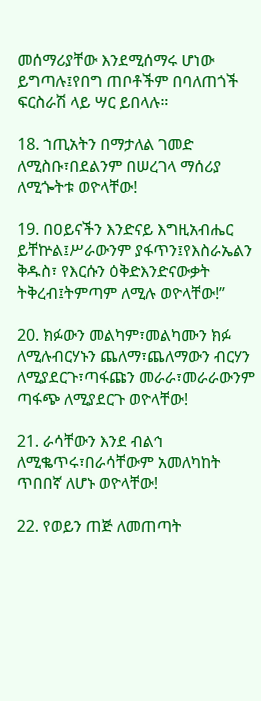መሰማሪያቸው እንደሚሰማሩ ሆነው ይግጣሉ፤የበግ ጠቦቶችም በባለጠጎች ፍርስራሽ ላይ ሣር ይበላሉ።

18. ኀጢአትን በማታለል ገመድ ለሚስቡ፣በደልንም በሠረገላ ማሰሪያ ለሚጐትቱ ወዮላቸው!

19. በዐይናችን እንድናይ እግዚአብሔር ይቸኵል፤ሥራውንም ያፋጥን፤የእስራኤልን ቅዱስ፣ የእርሱን ዕቅድእንድናውቃት ትቅረብ፤ትምጣም ለሚሉ ወዮላቸው!”

20. ክፉውን መልካም፣መልካሙን ክፉ ለሚሉብርሃኑን ጨለማ፣ጨለማውን ብርሃን ለሚያደርጉ፣ጣፋጩን መራራ፣መራራውንም ጣፋጭ ለሚያደርጉ ወዮላቸው!

21. ራሳቸውን እንደ ብልኅ ለሚቈጥሩ፣በራሳቸውም አመለካከት ጥበበኛ ለሆኑ ወዮላቸው!

22. የወይን ጠጅ ለመጠጣት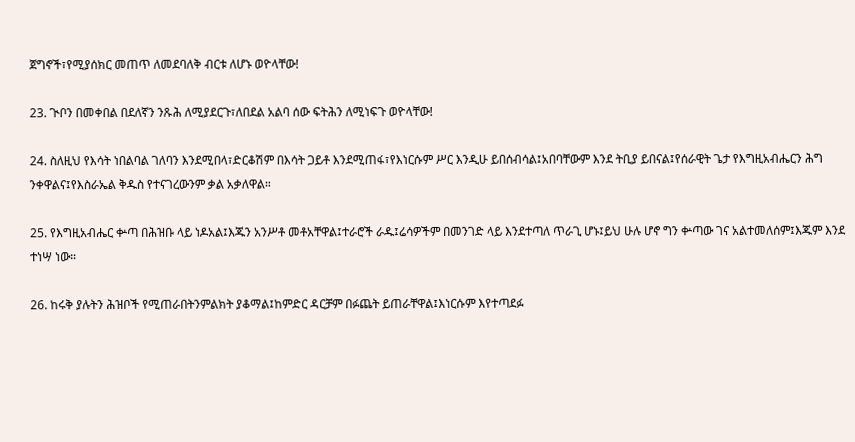ጀግኖች፣የሚያሰክር መጠጥ ለመደባለቅ ብርቱ ለሆኑ ወዮላቸው!

23. ጒቦን በመቀበል በደለኛን ንጹሕ ለሚያደርጉ፣ለበደል አልባ ሰው ፍትሕን ለሚነፍጉ ወዮላቸው!

24. ስለዚህ የእሳት ነበልባል ገለባን እንደሚበላ፣ድርቆሽም በእሳት ጋይቶ እንደሚጠፋ፣የእነርሱም ሥር እንዲሁ ይበሰብሳል፤አበባቸውም እንደ ትቢያ ይበናል፤የሰራዊት ጌታ የእግዚአብሔርን ሕግ ንቀዋልና፤የእስራኤል ቅዱስ የተናገረውንም ቃል አቃለዋል።

25. የእግዚአብሔር ቍጣ በሕዝቡ ላይ ነዶአል፤እጁን አንሥቶ መቶአቸዋል፤ተራሮች ራዱ፤ሬሳዎችም በመንገድ ላይ እንደተጣለ ጥራጊ ሆኑ፤ይህ ሁሉ ሆኖ ግን ቍጣው ገና አልተመለሰም፤እጁም እንደ ተነሣ ነው።

26. ከሩቅ ያሉትን ሕዝቦች የሚጠራበትንምልክት ያቆማል፤ከምድር ዳርቻም በፉጨት ይጠራቸዋል፤እነርሱም እየተጣደፉ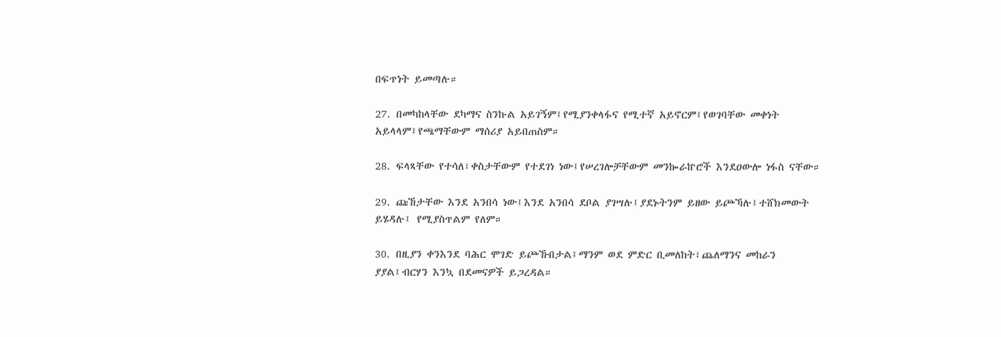በፍጥነት ይመጣሉ።

27. በመካከላቸው ደካማና ስንኩል አይገኝም፤የሚያንቀላፋና የሚተኛ አይኖርም፤የወገባቸው መቀነት አይላላም፤የጫማቸውም ማሰሪያ አይበጠስም።

28. ፍላጻቸው የተሳለ፣ቀስታቸውም የተደገነ ነው፤የሠረገሎቻቸውም መንኰራኵሮች እንደዐውሎ ነፋስ ናቸው።

29. ጩኸታቸው እንደ አንበሳ ነው፤እንደ አንበሳ ደቦል ያገሣሉ፤ያደኑትንም ይዘው ይጮኻሉ፤ተሸክመውት ይሄዳሉ፤ የሚያስጥልም የለም።

30. በዚያን ቀንእንደ ባሕር ሞገድ ይጮኹበታል፤ማንም ወደ ምድር ቢመለከት፣ጨለማንና መከራን ያያል፤ብርሃን እንኳ በደመናዎች ይጋረዳል።